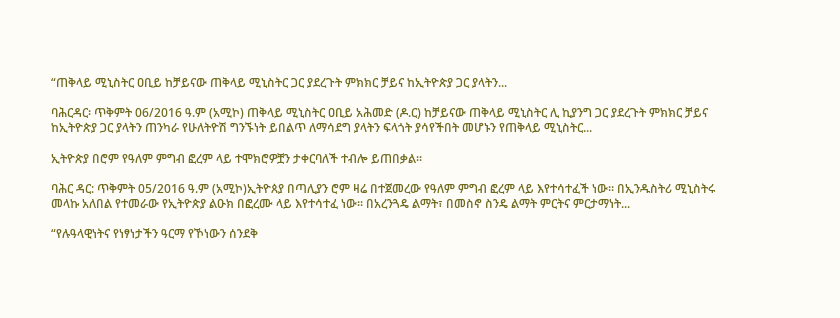“ጠቅላይ ሚኒስትር ዐቢይ ከቻይናው ጠቅላይ ሚኒስትር ጋር ያደረጉት ምክክር ቻይና ከኢትዮጵያ ጋር ያላትን...

ባሕርዳር፡ ጥቅምት 06/2016 ዓ.ም (አሚኮ) ጠቅላይ ሚኒስትር ዐቢይ አሕመድ (ዶ.ር) ከቻይናው ጠቅላይ ሚኒስትር ሊ ኪያንግ ጋር ያደረጉት ምክክር ቻይና ከኢትዮጵያ ጋር ያላትን ጠንካራ የሁለትዮሽ ግንኙነት ይበልጥ ለማሳደግ ያላትን ፍላጎት ያሳየችበት መሆኑን የጠቅላይ ሚኒስትር...

ኢትዮጵያ በሮም የዓለም ምግብ ፎረም ላይ ተሞክሮዎቿን ታቀርባለች ተብሎ ይጠበቃል።

ባሕር ዳር: ጥቅምት 05/2016 ዓ.ም (አሚኮ)ኢትዮጰያ በጣሊያን ሮም ዛሬ በተጀመረው የዓለም ምግብ ፎረም ላይ እየተሳተፈች ነው። በኢንዱስትሪ ሚኒስትሩ መላኩ አለበል የተመራው የኢትዮጵያ ልዑክ በፎረሙ ላይ እየተሳተፈ ነው። በአረንጓዴ ልማት፣ በመስኖ ስንዴ ልማት ምርትና ምርታማነት...

“የሉዓላዊነትና የነፃነታችን ዓርማ የኾነውን ሰንደቅ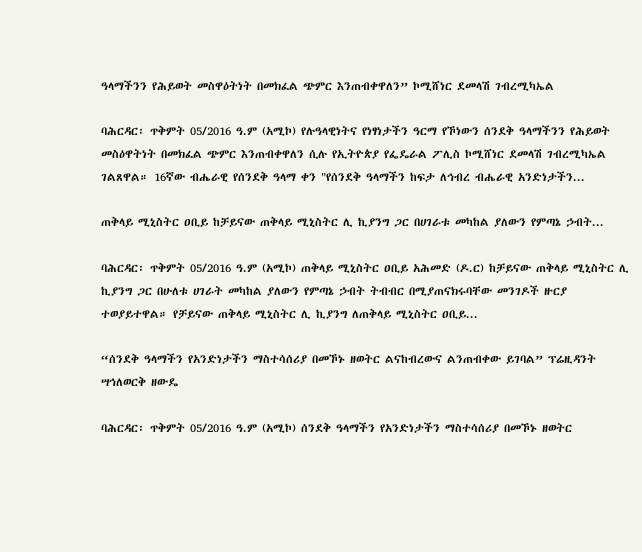ዓላማችንን የሕይወት መስዋዕትነት በመክፈል ጭምር እንጠብቀዋለን” ኮሚሸነር ደመላሽ ገብረሚካኤል

ባሕርዳር፡ ጥቅምት 05/2016 ዓ.ም (አሚኮ) የሉዓላዊነትና የነፃነታችን ዓርማ የኾነውን ሰንደቅ ዓላማችንን የሕይወት መስዕዋትነት በመክፈል ጭምር እንጠብቀዋለን ሲሉ የኢትዮጵያ የፌዴራል ፖሊስ ኮሚሸነር ደመላሽ ገብረሚካኤል ገልጸዋል። 16ኛው ብሔራዊ የሰንደቅ ዓላማ ቀን "የሰንደቅ ዓላማችን ከፍታ ለኅብረ ብሔራዊ አንድነታችን...

ጠቅላይ ሚኒስትር ዐቢይ ከቻይናው ጠቅላይ ሚኒስትር ሊ ኪያንግ ጋር በሀገራቱ መካከል ያለውን የምጣኔ ኃብት...

ባሕርዳር፡ ጥቅምት 05/2016 ዓ.ም (አሚኮ) ጠቅላይ ሚኒስትር ዐቢይ አሕመድ (ዶ.ር) ከቻይናው ጠቅላይ ሚኒስትር ሊ ኪያንግ ጋር በሁለቱ ሀገራት መካከል ያለውን የምጣኔ ኃብት ትብብር በሚያጠናክሩባቸው መንገዶች ዙርያ ተወያይተዋል። የቻይናው ጠቅላይ ሚኒስትር ሊ ኪያንግ ለጠቅላይ ሚኒስትር ዐቢይ...

“ሰንደቅ ዓላማችን የአንድነታችን ማስተሳሰሪያ በመኾኑ ዘወትር ልናከብረውና ልንጠብቀው ይገባል” ፕሬዚዳንት ሣኅለወርቅ ዘውዴ

ባሕርዳር፡ ጥቅምት 05/2016 ዓ.ም (አሚኮ) ሰንደቅ ዓላማችን የአንድነታችን ማስተሳሰሪያ በመኾኑ ዘወትር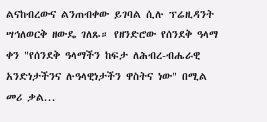ልናከብረውና ልንጠብቀው ይገባል ሲሉ ፕሬዚዳንት ሣኅለወርቅ ዘውዴ ገለጹ። የዘንድሮው የሰንደቅ ዓላማ ቀን "የሰንደቅ ዓላማችን ከፍታ ለሕብረ-ብሔራዊ አንድነታችንና ሉዓላዊነታችን ዋስትና ነው" በሚል መሪ ቃል...